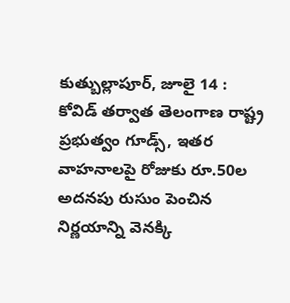కుత్బుల్లాపూర్, జూలై 14 : కోవిడ్ తర్వాత తెలంగాణ రాష్ట్ర ప్రభుత్వం గూడ్స్, ఇతర వాహనాలపై రోజుకు రూ.50ల అదనపు రుసుం పెంచిన నిర్ణయాన్ని వెనక్కి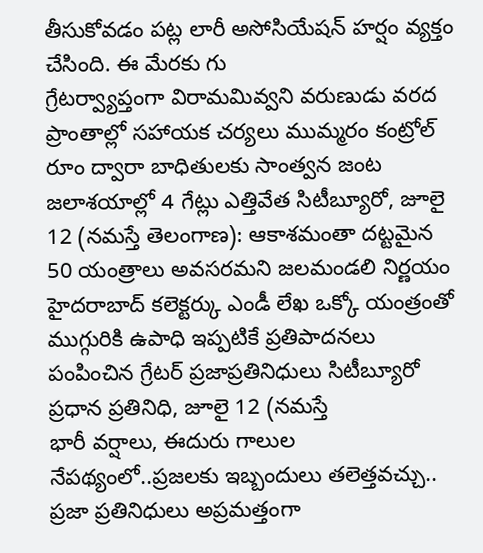తీసుకోవడం పట్ల లారీ అసోసియేషన్ హర్షం వ్యక్తం చేసింది. ఈ మేరకు గు
గ్రేటర్వ్యాప్తంగా విరామమివ్వని వరుణుడు వరద ప్రాంతాల్లో సహాయక చర్యలు ముమ్మరం కంట్రోల్ రూం ద్వారా బాధితులకు సాంత్వన జంట జలాశయాల్లో 4 గేట్లు ఎత్తివేత సిటీబ్యూరో, జూలై 12 (నమస్తే తెలంగాణ): ఆకాశమంతా దట్టమైన
50 యంత్రాలు అవసరమని జలమండలి నిర్ణయం హైదరాబాద్ కలెక్టర్కు ఎండీ లేఖ ఒక్కో యంత్రంతో ముగ్గురికి ఉపాధి ఇప్పటికే ప్రతిపాదనలు పంపించిన గ్రేటర్ ప్రజాప్రతినిధులు సిటీబ్యూరో ప్రధాన ప్రతినిధి, జూలై 12 (నమస్తే
భారీ వర్షాలు, ఈదురు గాలుల నేపథ్యంలో..ప్రజలకు ఇబ్బందులు తలెత్తవచ్చు.. ప్రజా ప్రతినిధులు అప్రమత్తంగా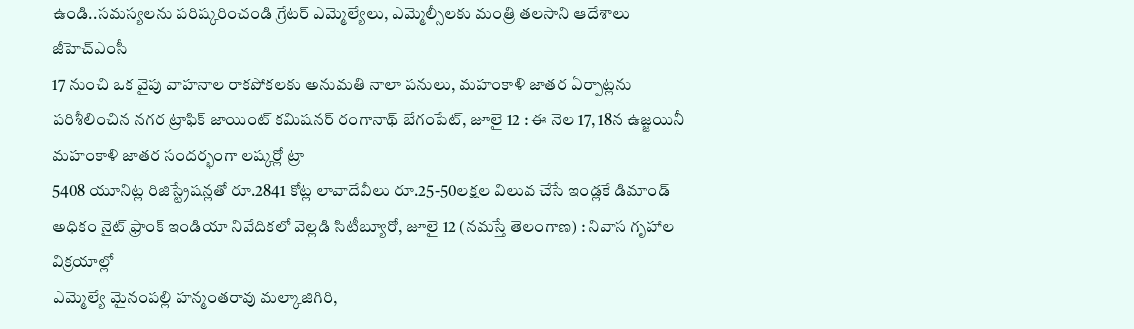ఉండి..సమస్యలను పరిష్కరించండి గ్రేటర్ ఎమ్మెల్యేలు, ఎమ్మెల్సీలకు మంత్రి తలసాని ఆదేశాలు జీహెచ్ఎంసీ
17 నుంచి ఒక వైపు వాహనాల రాకపోకలకు అనుమతి నాలా పనులు, మహంకాళి జాతర ఏర్పాట్లను పరిశీలించిన నగర ట్రాఫిక్ జాయింట్ కమిషనర్ రంగానాథ్ బేగంపేట్, జూలై 12 : ఈ నెల 17, 18న ఉజ్జయినీ మహంకాళి జాతర సందర్భంగా లష్కర్లో ట్రా
5408 యూనిట్ల రిజిస్ట్రేషన్లతో రూ.2841 కోట్ల లావాదేవీలు రూ.25-50లక్షల విలువ చేసే ఇండ్లకే డిమాండ్ అధికం నైట్ ఫ్రాంక్ ఇండియా నివేదికలో వెల్లడి సిటీబ్యూరో, జూలై 12 (నమస్తే తెలంగాణ) : నివాస గృహాల విక్రయాల్లో
ఎమ్మెల్యే మైనంపల్లి హన్మంతరావు మల్కాజిగిరి,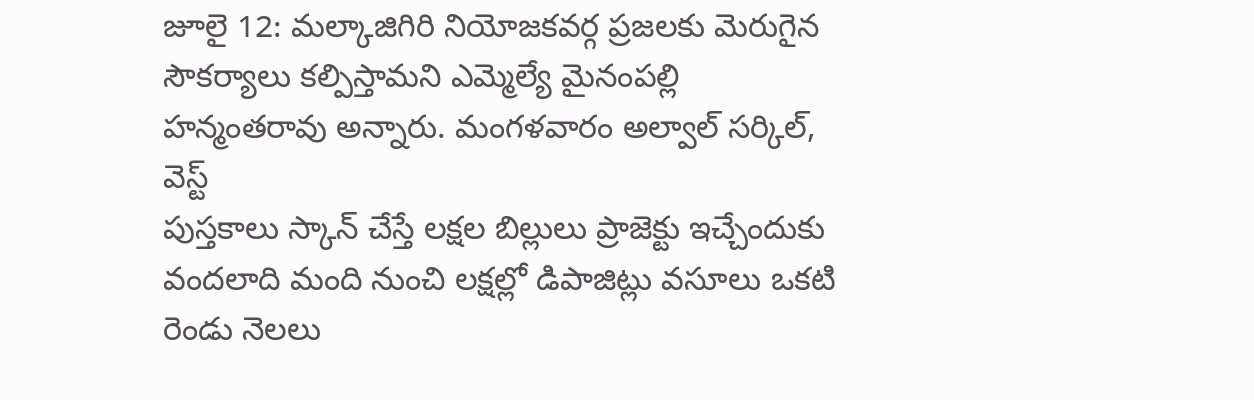జూలై 12: మల్కాజిగిరి నియోజకవర్గ ప్రజలకు మెరుగైన సౌకర్యాలు కల్పిస్తామని ఎమ్మెల్యే మైనంపల్లి హన్మంతరావు అన్నారు. మంగళవారం అల్వాల్ సర్కిల్, వెస్ట్
పుస్తకాలు స్కాన్ చేస్తే లక్షల బిల్లులు ప్రాజెక్టు ఇచ్చేందుకు వందలాది మంది నుంచి లక్షల్లో డిపాజిట్లు వసూలు ఒకటి రెండు నెలలు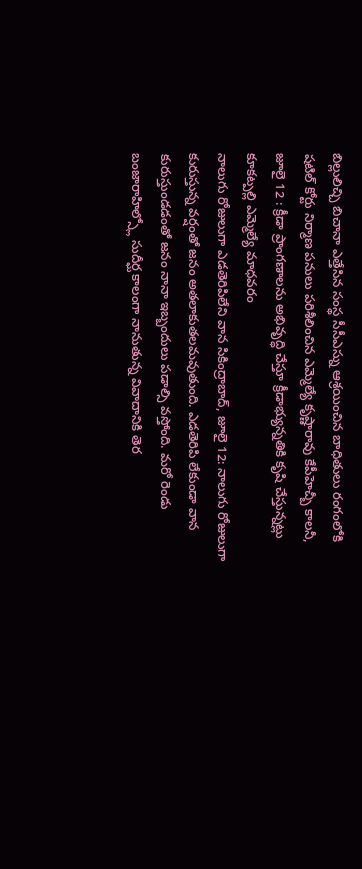బిల్లులిచ్చి బిచానా ఎత్తేసిన సంస్థ సీసీఎస్ను ఆశ్రయించిన బాధితులు రంగంలోకి
షటిల్ కోర్టు నిర్మాణ పనులు పరిశీలించిన ఎమ్మెల్యే కృష్ణారావు కేపీహెచ్బీ కాలనీ, జూలై 12 : క్రీడా ప్రాంగణాలను అభివృద్ధి చేస్తూ క్రీడాభ్యున్నతికి కృషి చేస్తున్నట్లు కూకట్పల్లి ఎమ్మెల్యే మాధవరం
నాలుగు రోజులుగా ఎడతెరిపిలేని వాన సికింద్రాబాద్, జూలై 12: నాలుగు రోజులుగా కురుస్తున్న వర్షంతో జనం అతలాకుతలమవుతుంది. ఎడతెరిపి లేకుండా వాన కురుస్తుండడంతో జనం నానా ఇబ్బందులు పడాల్సి వస్తోంది. మరో రెండు
బంజారాహిల్స్లో సుదీర్ఘ కాలంగా నానుతున్న వివాదానికి తెర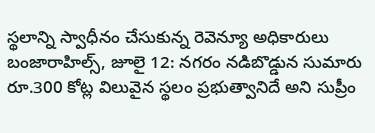స్థలాన్ని స్వాధీనం చేసుకున్న రెవెన్యూ అధికారులు బంజారాహిల్స్, జూలై 12: నగరం నడిబొడ్డున సుమారు రూ.300 కోట్ల విలువైన స్థలం ప్రభుత్వానిదే అని సుప్రీం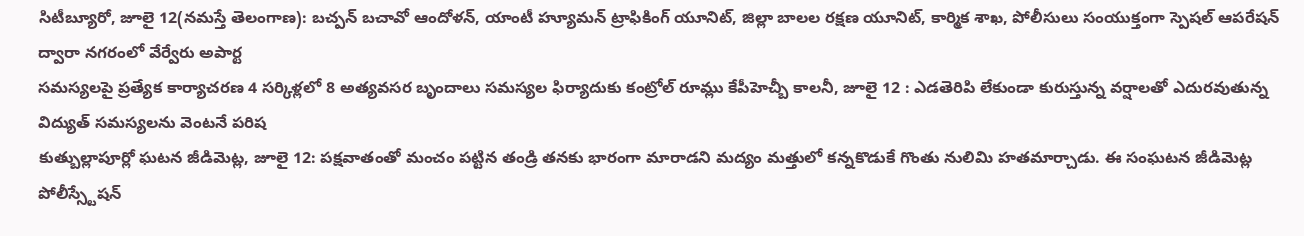సిటీబ్యూరో, జూలై 12(నమస్తే తెలంగాణ): బచ్పన్ బచావో ఆందోళన్, యాంటీ హ్యూమన్ ట్రాఫికింగ్ యూనిట్, జిల్లా బాలల రక్షణ యూనిట్, కార్మిక శాఖ, పోలీసులు సంయుక్తంగా స్పెషల్ ఆపరేషన్ ద్వారా నగరంలో వేర్వేరు అపార్ట
సమస్యలపై ప్రత్యేక కార్యాచరణ 4 సర్కిళ్లలో 8 అత్యవసర బృందాలు సమస్యల ఫిర్యాదుకు కంట్రోల్ రూమ్లు కేపీహెచ్బీ కాలనీ, జూలై 12 : ఎడతెరిపి లేకుండా కురుస్తున్న వర్షాలతో ఎదురవుతున్న విద్యుత్ సమస్యలను వెంటనే పరిష
కుత్బుల్లాపూర్లో ఘటన జీడిమెట్ల, జూలై 12: పక్షవాతంతో మంచం పట్టిన తండ్రి తనకు భారంగా మారాడని మద్యం మత్తులో కన్నకొడుకే గొంతు నులిమి హతమార్చాడు. ఈ సంఘటన జీడిమెట్ల పోలీస్స్టేషన్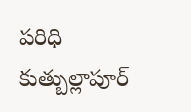పరిధి కుత్బుల్లాపూర్